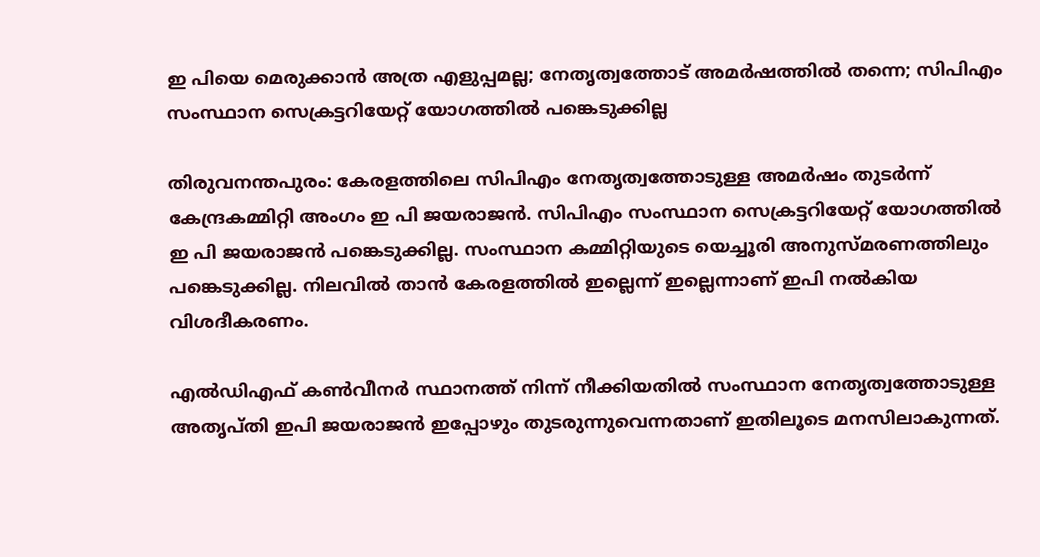ഇ പിയെ മെരുക്കാൻ അത്ര എളുപ്പമല്ല; നേതൃത്വത്തോട് അമർഷത്തിൽ തന്നെ; സിപിഎം സംസ്ഥാന സെക്രട്ടറിയേറ്റ് യോഗത്തില്‍ പങ്കെടുക്കില്ല

തിരുവനന്തപുരം: കേരളത്തിലെ സിപിഎം നേതൃത്വത്തോടുള്ള അമര്‍ഷം തുടര്‍ന്ന് കേന്ദ്രകമ്മിറ്റി അംഗം ഇ പി ജയരാജന്‍. സിപിഎം സംസ്ഥാന സെക്രട്ടറിയേറ്റ് യോഗത്തില്‍ ഇ പി ജയരാജന്‍ പങ്കെടുക്കില്ല. സംസ്ഥാന കമ്മിറ്റിയുടെ യെച്ചൂരി അനുസ്മരണത്തിലും പങ്കെടുക്കില്ല. നിലവിൽ താൻ കേരളത്തില്‍ ഇല്ലെന്ന് ഇല്ലെന്നാണ് ഇപി നൽകിയ വിശദീകരണം.

എല്‍ഡിഎഫ് കണ്‍വീനര്‍ സ്ഥാനത്ത് നിന്ന് നീക്കിയതില്‍ സംസ്ഥാന നേതൃത്വത്തോടുള്ള അതൃപ്തി ഇപി ജയരാജന്‍ ഇപ്പോഴും തുടരുന്നുവെന്നതാണ് ഇതിലൂടെ മനസിലാകുന്നത്.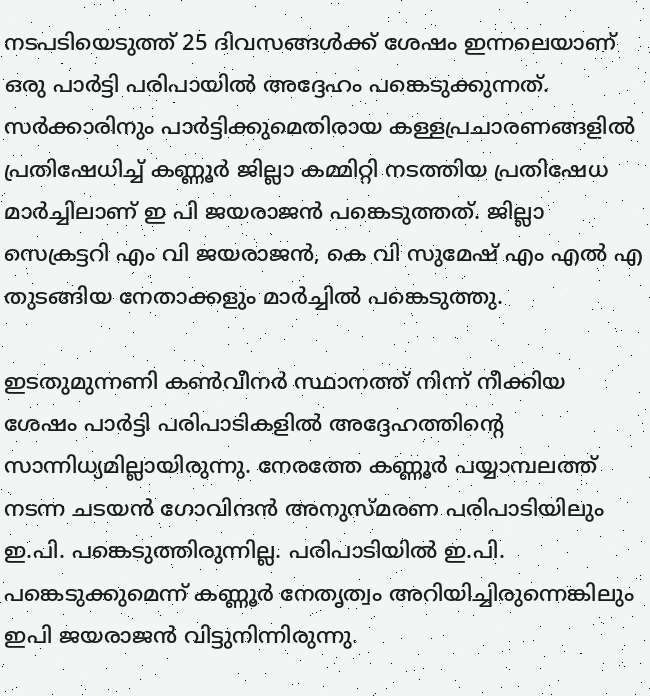നടപടിയെടുത്ത് 25 ദിവസങ്ങള്‍ക്ക് ശേഷം ഇന്നലെയാണ് ഒരു പാര്‍ട്ടി പരിപായില്‍ അദ്ദേഹം പങ്കെടുക്കുന്നത്. സര്‍ക്കാരിനും പാര്‍ട്ടിക്കുമെതിരായ കള്ളപ്രചാരണങ്ങളില്‍ പ്രതിഷേധിച്ച് കണ്ണൂര്‍ ജില്ലാ കമ്മിറ്റി നടത്തിയ പ്രതിഷേധ മാര്‍ച്ചിലാണ് ഇ പി ജയരാജന്‍ പങ്കെടുത്തത്. ജില്ലാ സെക്രട്ടറി എം വി ജയരാജന്‍, കെ വി സുമേഷ് എം എല്‍ എ തുടങ്ങിയ നേതാക്കളും മാര്‍ച്ചില്‍ പങ്കെടുത്തു.

ഇടതുമുന്നണി കണ്‍വീനര്‍ സ്ഥാനത്ത് നിന്ന് നീക്കിയ ശേഷം പാര്‍ട്ടി പരിപാടികളില്‍ അദ്ദേഹത്തിന്റെ സാന്നിധ്യമില്ലായിരുന്നു. നേരത്തേ കണ്ണൂര്‍ പയ്യാമ്പലത്ത് നടന്ന ചടയന്‍ ഗോവിന്ദന്‍ അനുസ്മരണ പരിപാടിയിലും ഇ.പി. പങ്കെടുത്തിരുന്നില്ല. പരിപാടിയില്‍ ഇ.പി. പങ്കെടുക്കുമെന്ന് കണ്ണൂര്‍ നേതൃത്വം അറിയിച്ചിരുന്നെങ്കിലും ഇപി ജയരാജന്‍ വിട്ടുനിന്നിരുന്നു.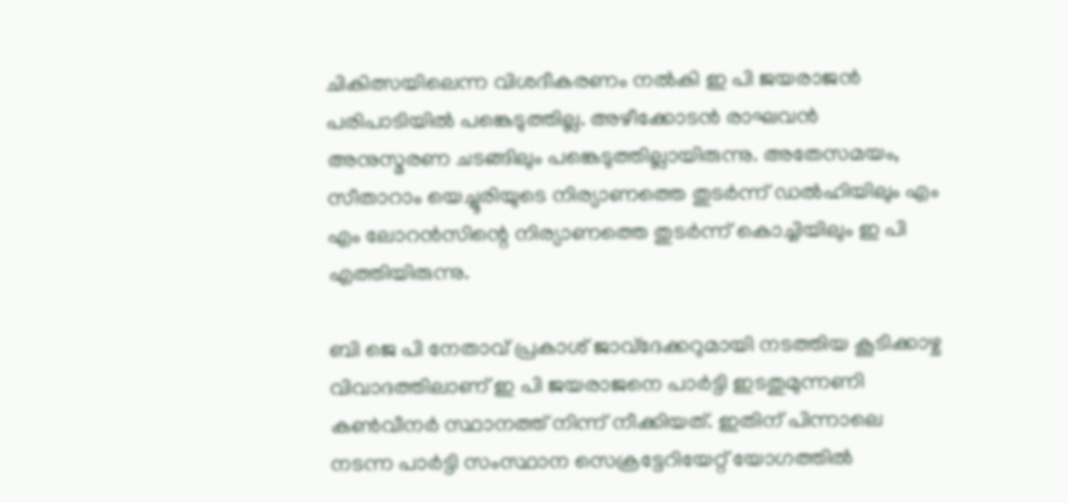ചികിത്സയിലെന്ന വിശദീകരണം നല്‍കി ഇ പി ജയരാജന്‍ പരിപാടിയില്‍ പങ്കെടുത്തില്ല. അഴീക്കോടന്‍ രാഘവന്‍ അനുസ്മരണ ചടങ്ങിലും പങ്കെടുത്തില്ലായിരുന്നു. അതേസമയം, സീതാറാം യെച്ചൂരിയുടെ നിര്യാണത്തെ തുടര്‍ന്ന് ഡല്‍ഹിയിലും എം എം ലോറന്‍സിന്റെ നിര്യാണത്തെ തുടര്‍ന്ന് കൊച്ചിയിലും ഇ പി എത്തിയിരുന്നു.

ബി ജെ പി നേതാവ് പ്രകാശ് ജാവ്ദേക്കറുമായി നടത്തിയ കൂടിക്കാഴ്ച വിവാദത്തിലാണ് ഇ പി ജയരാജനെ പാര്‍ട്ടി ഇടതുമുന്നണി കണ്‍വീനര്‍ സ്ഥാനത്ത് നിന്ന് നീക്കിയത്. ഇതിന് പിന്നാലെ നടന്ന പാര്‍ട്ടി സംസ്ഥാന സെക്രട്ടേറിയേറ്റ് യോഗത്തില്‍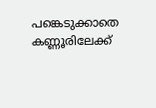പങ്കെടുക്കാതെ കണ്ണൂരിലേക്ക്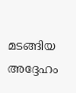മടങ്ങിയ അദ്ദേഹം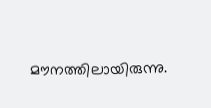മൗനത്തിലായിരുന്നു.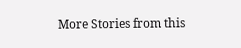More Stories from this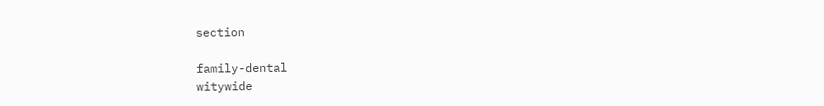section

family-dental
witywide